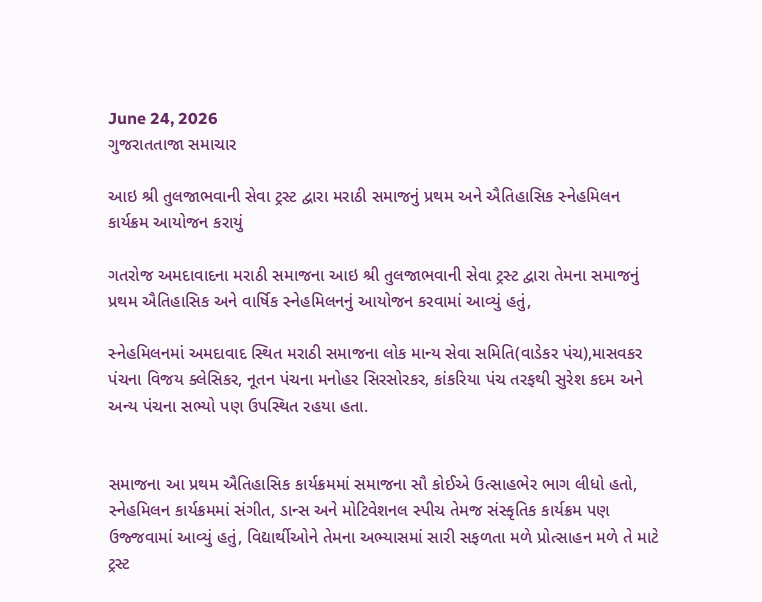June 24, 2026
ગુજરાતતાજા સમાચાર

આઇ શ્રી તુલજાભવાની સેવા ટ્રસ્ટ દ્વારા મરાઠી સમાજનું પ્રથમ અને ઐતિહાસિક સ્નેહમિલન કાર્યક્રમ આયોજન કરાયું

ગતરોજ અમદાવાદના મરાઠી સમાજના આઇ શ્રી તુલજાભવાની સેવા ટ્રસ્ટ દ્વારા તેમના સમાજનું પ્રથમ ઐતિહાસિક અને વાર્ષિક સ્નેહમિલનનું આયોજન કરવામાં આવ્યું હતું,

સ્નેહમિલનમાં અમદાવાદ સ્થિત મરાઠી સમાજના લોક માન્ય સેવા સમિતિ(વાડેકર પંચ),માસવકર પંચના વિજય ક્લેસિકર, નૂતન પંચના મનોહર સિરસોરકર, કાંકરિયા પંચ તરફથી સુરેશ કદમ અને અન્ય પંચના સભ્યો પણ ઉપસ્થિત રહયા હતા.


સમાજના આ પ્રથમ ઐતિહાસિક કાર્યક્રમમાં સમાજના સૌ કોઈએ ઉત્સાહભેર ભાગ લીધો હતો, સ્નેહમિલન કાર્યક્રમમાં સંગીત, ડાન્સ અને મોટિવેશનલ સ્પીચ તેમજ સંસ્કૃતિક કાર્યક્રમ પણ ઉજ્જવામાં આવ્યું હતું, વિદ્યાર્થીઓને તેમના અભ્યાસમાં સારી સફળતા મળે પ્રોત્સાહન મળે તે માટે ટ્રસ્ટ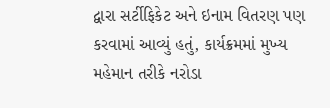દ્વારા સર્ટીફિકેટ અને ઇનામ વિતરણ પણ કરવામાં આવ્યું હતું, કાર્યક્રમમાં મુખ્ય મહેમાન તરીકે નરોડા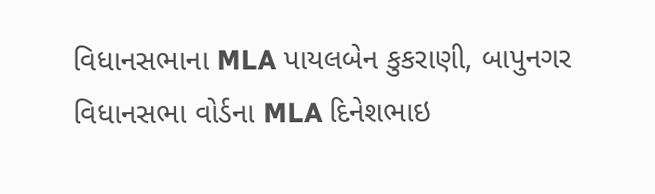વિધાનસભાના MLA પાયલબેન કુકરાણી, બાપુનગર વિધાનસભા વોર્ડના MLA દિનેશભાઇ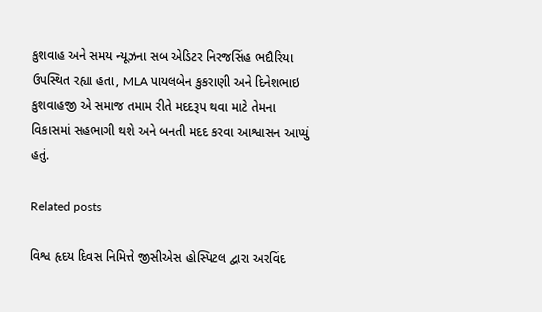કુશવાહ અને સમય ન્યૂઝના સબ એડિટર નિરજસિંહ ભદૌરિયા ઉપસ્થિત રહ્યા હતા, MLA પાયલબેન કુકરાણી અને દિનેશભાઇ કુશવાહજી એ સમાજ તમામ રીતે મદદરૂપ થવા માટે તેમના વિકાસમાં સહભાગી થશે અને બનતી મદદ કરવા આશ્વાસન આપ્યું હતું.

Related posts

વિશ્વ હૃદય દિવસ નિમિત્તે જીસીએસ હોસ્પિટલ દ્વારા અરવિંદ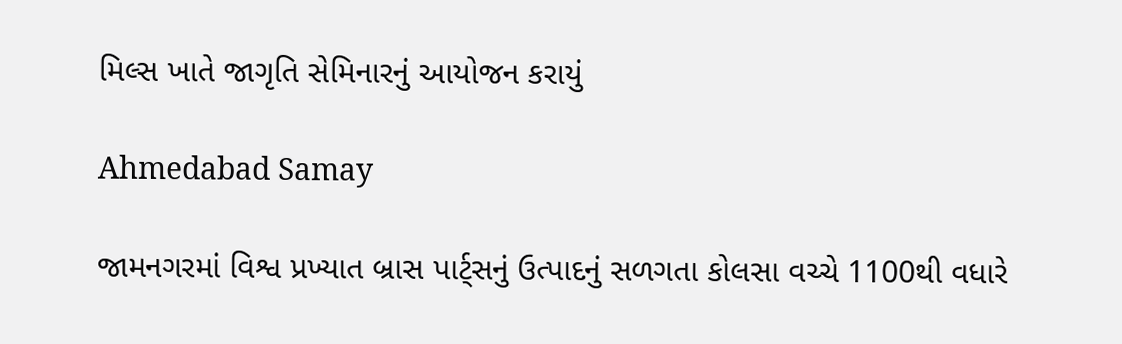મિલ્સ ખાતે જાગૃતિ સેમિનારનું આયોજન કરાયું

Ahmedabad Samay

જામનગરમાં વિશ્વ પ્રખ્યાત બ્રાસ પાર્ટ્સનું ઉત્પાદનું સળગતા કોલસા વચ્ચે 1100થી વધારે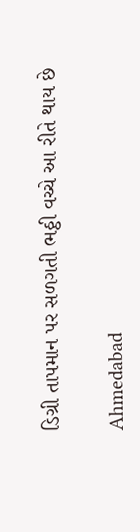ડિગ્રી તાપમાન પર સળગતી ભઠ્ઠી વચ્ચે આ રીતે થાય છે

Ahmedabad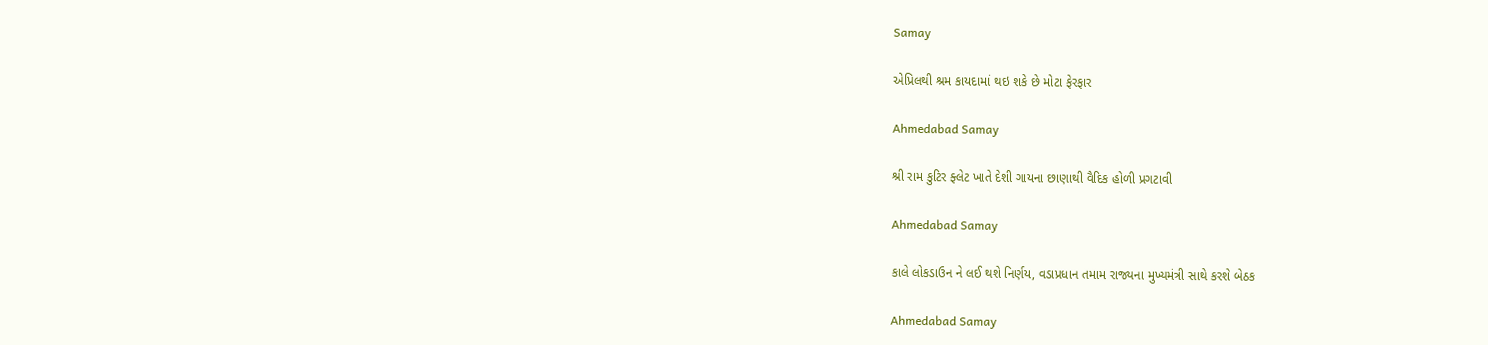Samay

એપ્રિલથી શ્રમ કાયદામાં થઇ શકે છે મોટા ફેરફાર

Ahmedabad Samay

શ્રી રામ કુટિર ફ્લેટ ખાતે દેશી ગાયના છાણાથી વૈદિક હોળી પ્રગટાવી

Ahmedabad Samay

કાલે લોકડાઉન ને લઈ થશે નિર્ણય, વડાપ્રધાન તમામ રાજ્યના મુખ્યમંત્રી સાથે કરશે બેઠક

Ahmedabad Samay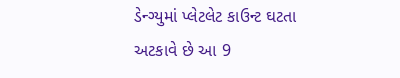ડેન્ગ્યુમાં પ્લેટલેટ કાઉન્ટ ઘટતા અટકાવે છે આ 9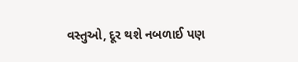વસ્તુઓ, દૂર થશે નબળાઈ પણ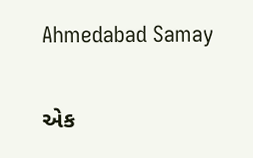Ahmedabad Samay

એક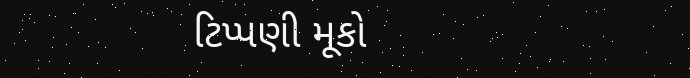ટિપ્પણી મૂકો